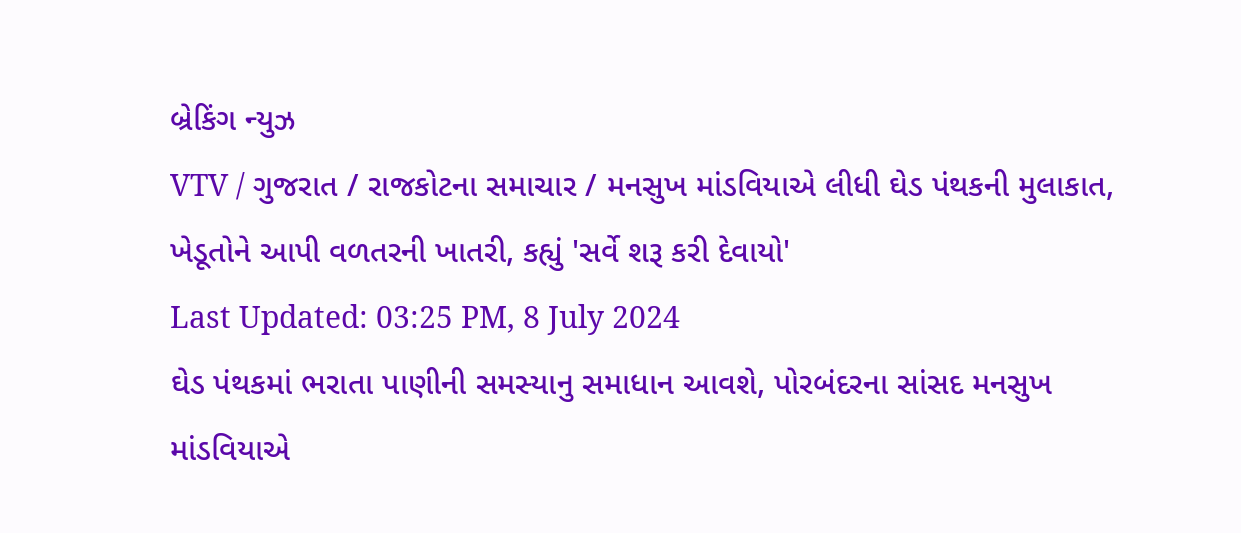બ્રેકિંગ ન્યુઝ
VTV / ગુજરાત / રાજકોટના સમાચાર / મનસુખ માંડવિયાએ લીધી ઘેડ પંથકની મુલાકાત, ખેડૂતોને આપી વળતરની ખાતરી, કહ્યું 'સર્વે શરૂ કરી દેવાયો'
Last Updated: 03:25 PM, 8 July 2024
ઘેડ પંથકમાં ભરાતા પાણીની સમસ્યાનુ સમાધાન આવશે, પોરબંદરના સાંસદ મનસુખ માંડવિયાએ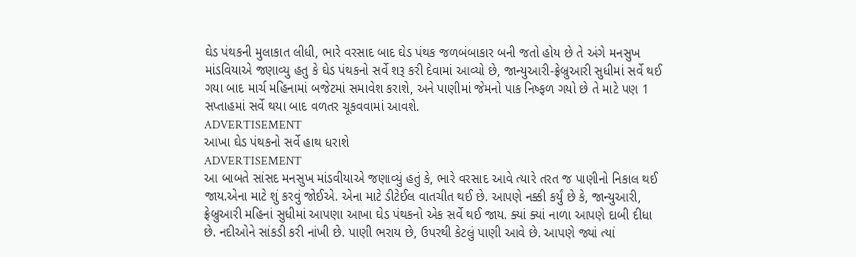ઘેડ પંથકની મુલાકાત લીધી, ભારે વરસાદ બાદ ઘેડ પંથક જળબંબાકાર બની જતો હોય છે તે અંગે મનસુખ માંડવિયાએ જણાવ્યુ હતુ કે ઘેડ પંથકનો સર્વે શરૂ કરી દેવામાં આવ્યો છે, જાન્યુઆરી-ફ્રેબ્રુઆરી સુધીમાં સર્વે થઈ ગયા બાદ માર્ચ મહિનામાં બજેટમાં સમાવેશ કરાશે, અને પાણીમાં જેમનો પાક નિષ્ફળ ગયો છે તે માટે પણ 1 સપ્તાહમાં સર્વે થયા બાદ વળતર ચૂકવવામાં આવશે.
ADVERTISEMENT
આખા ઘેડ પંથકનો સર્વે હાથ ધરાશે
ADVERTISEMENT
આ બાબતે સાંસદ મનસુખ માંડવીયાએ જણાવ્યું હતું કે, ભારે વરસાદ આવે ત્યારે તરત જ પાણીનો નિકાલ થઈ જાય.એના માટે શું કરવું જોઈએ. એના માટે ડીટેઈલ વાતચીત થઈ છે. આપણે નક્કી કર્યું છે કે, જાન્યુઆરી, ફ્રેબ્રુઆરી મહિનાં સુધીમાં આપણા આખા ઘેડ પંથકનો એક સર્વે થઈ જાય. ક્યાં ક્યાં નાળા આપણે દાબી દીધા છે. નદીઓને સાંકડી કરી નાંખી છે. પાણી ભરાય છે, ઉપરથી કેટલું પાણી આવે છે. આપણે જ્યાં ત્યાં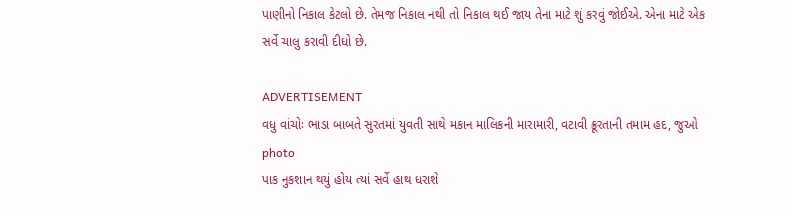પાણીનો નિકાલ કેટલો છે. તેમજ નિકાલ નથી તો નિકાલ થઈ જાય તેના માટે શું કરવું જોઈએ. એના માટે એક સર્વે ચાલુ કરાવી દીધો છે.

ADVERTISEMENT
વધુ વાંચોઃ ભાડા બાબતે સુરતમાં યુવતી સાથે મકાન માલિકની મારામારી, વટાવી ક્રૂરતાની તમામ હદ, જુઓ photo
પાક નુકશાન થયું હોય ત્યાં સર્વે હાથ ધરાશે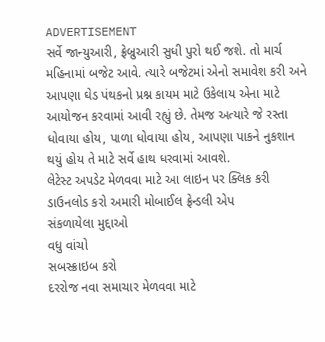ADVERTISEMENT
સર્વે જાન્યુઆરી, ફ્રેબ્રુઆરી સુધી પુરો થઈ જશે. તો માર્ચ મહિનામાં બજેટ આવે. ત્યારે બજેટમાં એનો સમાવેશ કરી અને આપણા ઘેડ પંથકનો પ્રશ્ન કાયમ માટે ઉકેલાય એના માટે આયોજન કરવામાં આવી રહ્યું છે. તેમજ અત્યારે જે રસ્તા ધોવાયા હોય, પાળા ધોવાયા હોય, આપણા પાકને નુકશાન થયું હોય તે માટે સર્વે હાથ ધરવામાં આવશે.
લેટેસ્ટ અપડેટ મેળવવા માટે આ લાઇન પર ક્લિક કરી ડાઉનલોડ કરો અમારી મોબાઈલ ફ્રેન્ડલી એપ
સંકળાયેલા મુદ્દાઓ
વધુ વાંચો
સબસ્ક્રાઇબ કરો
દરરોજ નવા સમાચાર મેળવવા માટે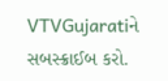VTVGujaratiને સબસ્ક્રાઈબ કરો.